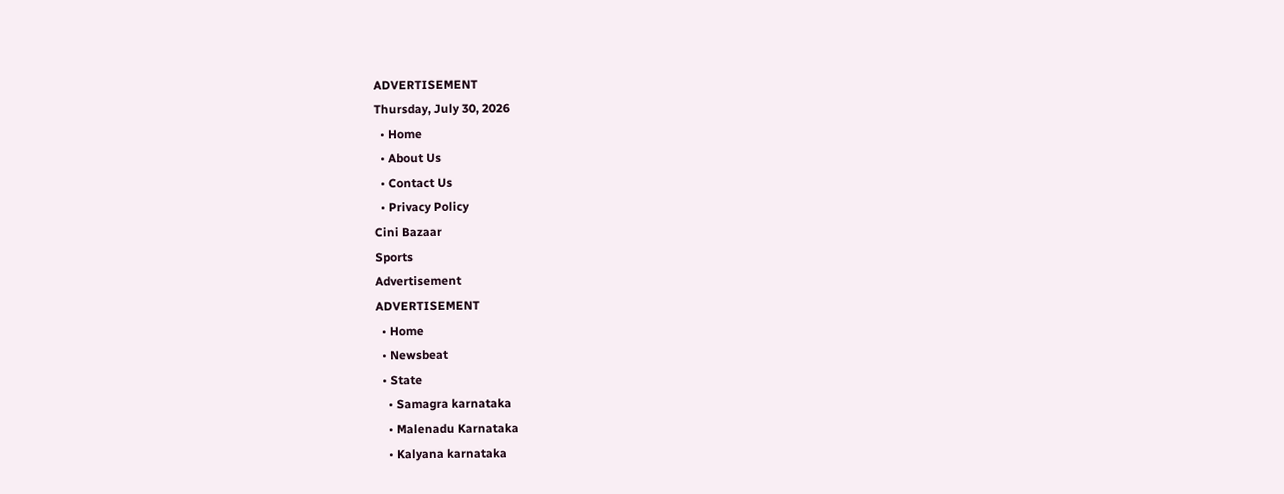ADVERTISEMENT
Thursday, July 30, 2026
  • Home
  • About Us
  • Contact Us
  • Privacy Policy
Cini Bazaar
Sports
Advertisement
ADVERTISEMENT
  • Home
  • Newsbeat
  • State
    • Samagra karnataka
    • Malenadu Karnataka
    • Kalyana karnataka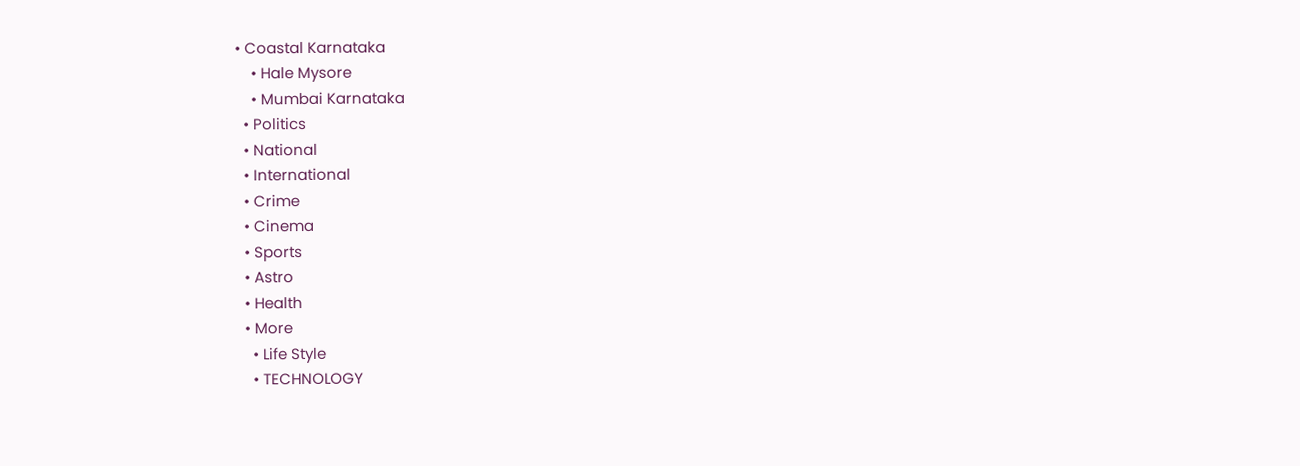• Coastal Karnataka
    • Hale Mysore
    • Mumbai Karnataka
  • Politics
  • National
  • International
  • Crime
  • Cinema
  • Sports
  • Astro
  • Health
  • More
    • Life Style
    • TECHNOLOGY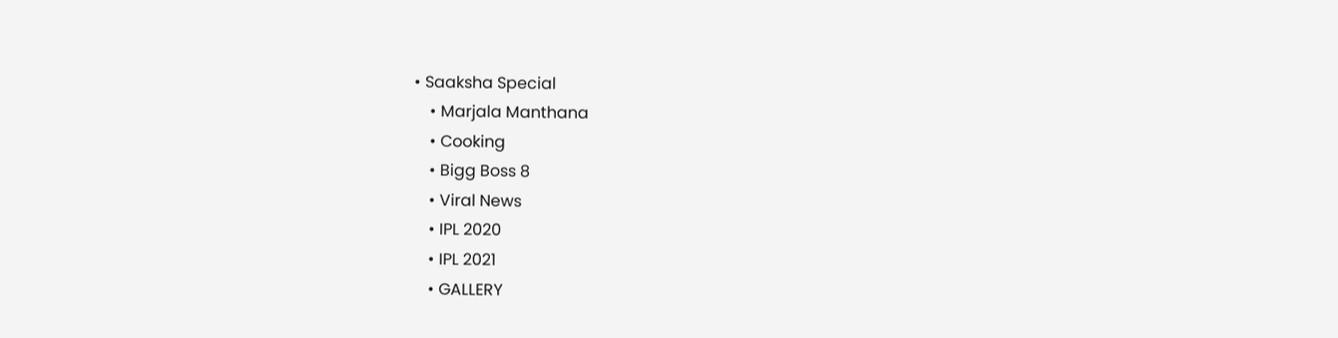• Saaksha Special
    • Marjala Manthana
    • Cooking
    • Bigg Boss 8
    • Viral News
    • IPL 2020
    • IPL 2021
    • GALLERY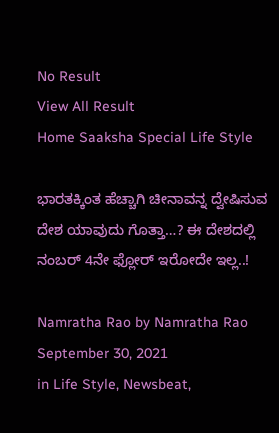No Result
View All Result
Home Saaksha Special Life Style

ಭಾರತಕ್ಕಿಂತ ಹೆಚ್ಚಾಗಿ ಚೀನಾವನ್ನ ದ್ವೇಷಿಸುವ ದೇಶ ಯಾವುದು ಗೊತ್ತಾ…? ಈ ದೇಶದಲ್ಲಿ ನಂಬರ್ 4ನೇ ಫ್ಲೋರ್ ಇರೋದೇ ಇಲ್ಲ..!

Namratha Rao by Namratha Rao
September 30, 2021
in Life Style, Newsbeat,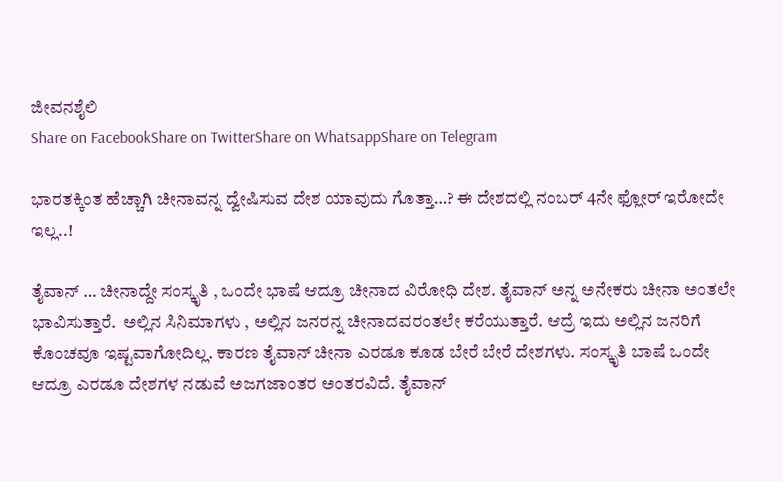ಜೀವನಶೈಲಿ
Share on FacebookShare on TwitterShare on WhatsappShare on Telegram

ಭಾರತಕ್ಕಿಂತ ಹೆಚ್ಚಾಗಿ ಚೀನಾವನ್ನ ದ್ವೇಷಿಸುವ ದೇಶ ಯಾವುದು ಗೊತ್ತಾ…? ಈ ದೇಶದಲ್ಲಿ ನಂಬರ್ 4ನೇ ಫ್ಲೋರ್ ಇರೋದೇ ಇಲ್ಲ..!

ತೈವಾನ್ … ಚೀನಾದ್ದೇ ಸಂಸ್ಕೃತಿ , ಒಂದೇ ಭಾಷೆ ಆದ್ರೂ ಚೀನಾದ ವಿರೋಧಿ ದೇಶ. ತೈವಾನ್ ಅನ್ನ ಅನೇಕರು ಚೀನಾ ಅಂತಲೇ ಭಾವಿಸುತ್ತಾರೆ.  ಅಲ್ಲಿನ ಸಿನಿಮಾಗಳು , ಅಲ್ಲಿನ ಜನರನ್ನ ಚೀನಾದವರಂತಲೇ ಕರೆಯುತ್ತಾರೆ. ಆದ್ರೆ ಇದು ಅಲ್ಲಿನ ಜನರಿಗೆ ಕೊಂಚವೂ ಇಷ್ಟವಾಗೋದಿಲ್ಲ. ಕಾರಣ ತೈವಾನ್ ಚೀನಾ ಎರಡೂ ಕೂಡ ಬೇರೆ ಬೇರೆ ದೇಶಗಳು. ಸಂಸ್ಕೃತಿ ಬಾಷೆ ಒಂದೇ ಆದ್ರೂ ಎರಡೂ ದೇಶಗಳ ನಡುವೆ ಅಜಗಜಾಂತರ ಅಂತರವಿದೆ. ತೈವಾನ್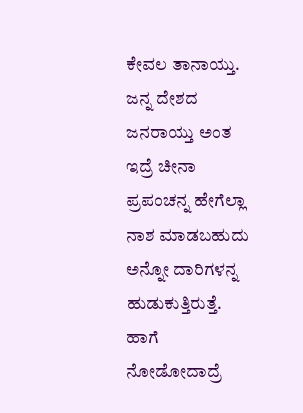ಕೇವಲ ತಾನಾಯ್ತು. ಜನ್ನ ದೇಶದ ಜನರಾಯ್ತು ಅಂತ ಇದ್ರೆ ಚೀನಾ ಪ್ರಪಂಚನ್ನ ಹೇಗೆಲ್ಲಾ ನಾಶ ಮಾಡಬಹುದು ಅನ್ನೋ ದಾರಿಗಳನ್ನ ಹುಡುಕುತ್ತಿರುತ್ತೆ. ಹಾಗೆ ನೋಡೋದಾದ್ರೆ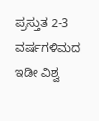ಪ್ರಸ್ತುತ 2-3 ವರ್ಷಗಳಿಮದ ಇಡೀ ವಿಶ್ವ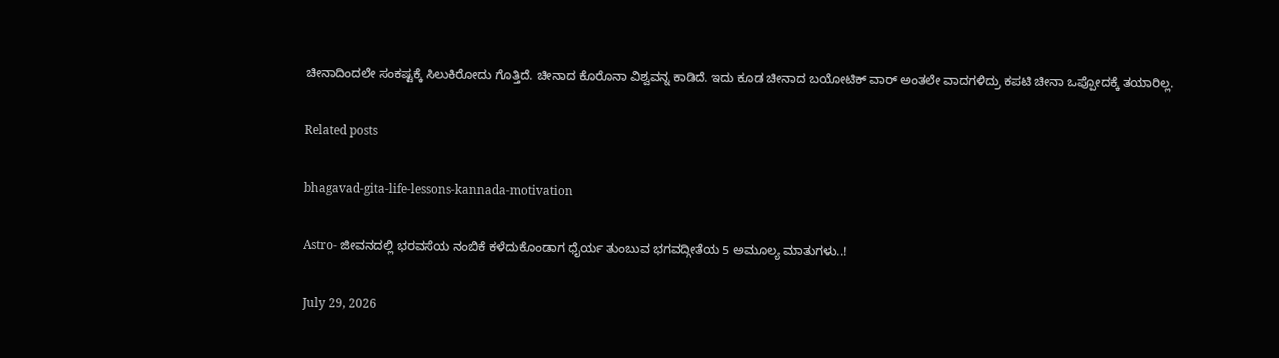ಚೀನಾದಿಂದಲೇ ಸಂಕಷ್ಟಕ್ಕೆ ಸಿಲುಕಿರೋದು ಗೊತ್ತಿದೆ. ಚೀನಾದ ಕೊರೊನಾ ವಿಶ್ವವನ್ನ ಕಾಡಿದೆ. ಇದು ಕೂಡ ಚೀನಾದ ಬಯೋಟಿಕ್ ವಾರ್ ಅಂತಲೇ ವಾದಗಳಿದ್ರು ಕಪಟಿ ಚೀನಾ ಒಪ್ಪೋದಕ್ಕೆ ತಯಾರಿಲ್ಲ.

Related posts

bhagavad-gita-life-lessons-kannada-motivation

Astro- ಜೀವನದಲ್ಲಿ ಭರವಸೆಯ ನಂಬಿಕೆ ಕಳೆದುಕೊಂಡಾಗ ಧೈರ್ಯ ತುಂಬುವ ಭಗವದ್ಗೀತೆಯ 5 ಅಮೂಲ್ಯ ಮಾತುಗಳು..!

July 29, 2026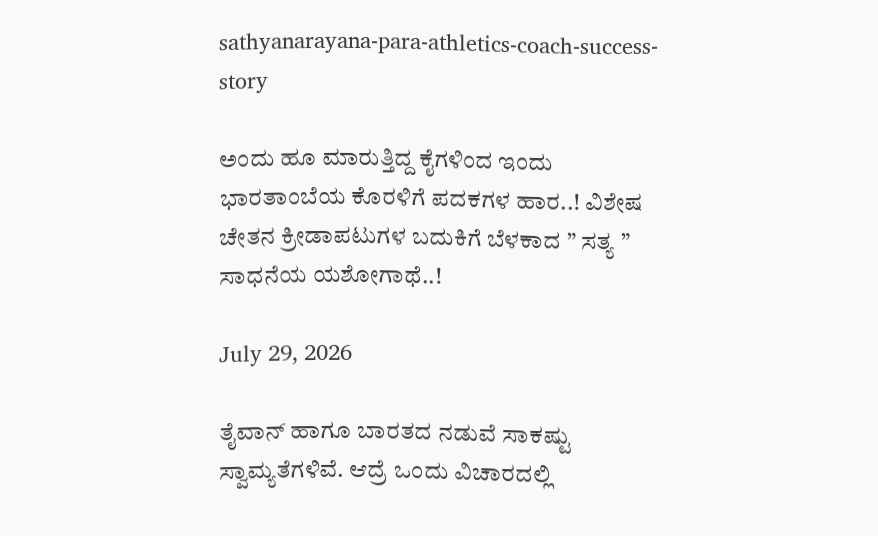sathyanarayana-para-athletics-coach-success-story

ಅಂದು ಹೂ ಮಾರುತ್ತಿದ್ದ ಕೈಗಳಿಂದ ಇಂದು ಭಾರತಾಂಬೆಯ ಕೊರಳಿಗೆ ಪದಕಗಳ ಹಾರ..! ವಿಶೇಷ ಚೇತನ ಕ್ರೀಡಾಪಟುಗಳ ಬದುಕಿಗೆ ಬೆಳಕಾದ ” ಸತ್ಯ ” ಸಾಧನೆಯ ಯಶೋಗಾಥೆ..!

July 29, 2026

ತೈವಾನ್ ಹಾಗೂ ಬಾರತದ ನಡುವೆ ಸಾಕಷ್ಟು ಸ್ವಾಮ್ಯತೆಗಳಿವೆ. ಆದ್ರೆ ಒಂದು ವಿಚಾರದಲ್ಲಿ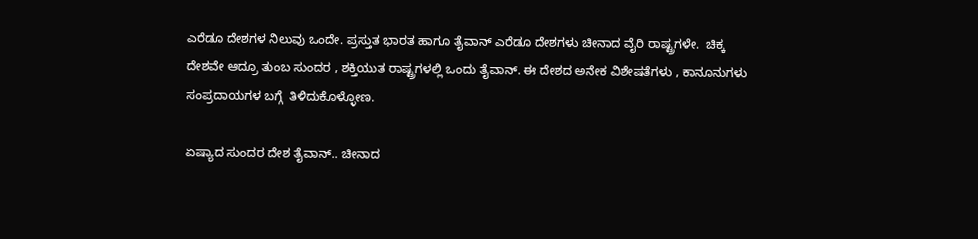ಎರೆಡೂ ದೇಶಗಳ ನಿಲುವು ಒಂದೇ. ಪ್ರಸ್ತುತ ಭಾರತ ಹಾಗೂ ತೈವಾನ್ ಎರೆಡೂ ದೇಶಗಳು ಚೀನಾದ ವೈರಿ ರಾಷ್ಟ್ರಗಳೇ.  ಚಿಕ್ಕ ದೇಶವೇ ಆದ್ರೂ ತುಂಬ ಸುಂದರ , ಶಕ್ತಿಯುತ ರಾಷ್ಟ್ರಗಳಲ್ಲಿ ಒಂದು ತೈವಾನ್. ಈ ದೇಶದ ಅನೇಕ ವಿಶೇಷತೆಗಳು , ಕಾನೂನುಗಳು ಸಂಪ್ರದಾಯಗಳ ಬಗ್ಗೆ  ತಿಳಿದುಕೊಳ್ಳೋಣ.

ಏಷ್ಯಾದ ಸುಂದರ ದೇಶ ತೈವಾನ್.. ಚೀನಾದ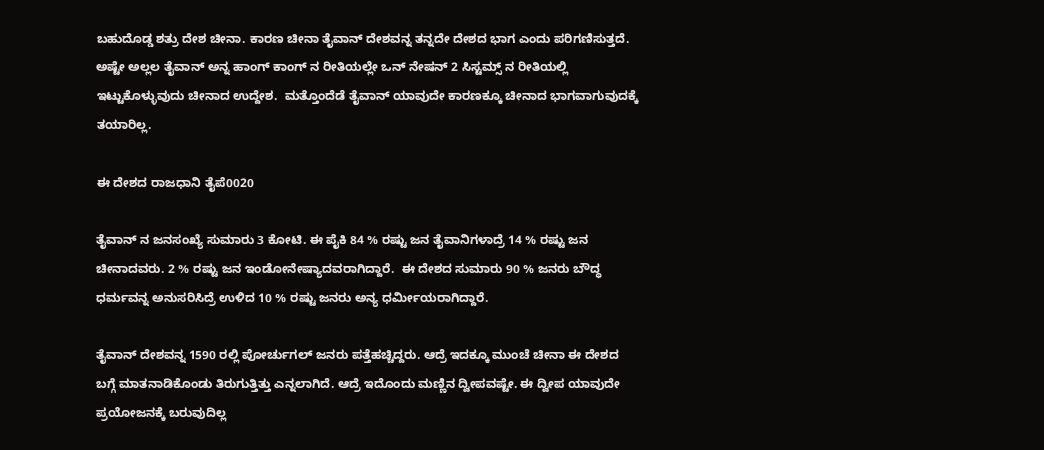ಬಹುದೊಡ್ಡ ಶತ್ರು ದೇಶ ಚೀನಾ. ಕಾರಣ ಚೀನಾ ತೈವಾನ್ ದೇಶವನ್ನ ತನ್ನದೇ ದೇಶದ ಭಾಗ ಎಂದು ಪರಿಗಣಿಸುತ್ತದೆ. ಅಷ್ಟೇ ಅಲ್ಲಲ ತೈವಾನ್ ಅನ್ನ ಹಾಂಗ್ ಕಾಂಗ್ ನ ರೀತಿಯಲ್ಲೇ ಒನ್ ನೇಷನ್ 2 ಸಿಸ್ಟಮ್ಸ್ ನ ರೀತಿಯಲ್ಲಿ ಇಟ್ಟುಕೊಳ್ಳುವುದು ಚೀನಾದ ಉದ್ದೇಶ.  ಮತ್ತೊಂದೆಡೆ ತೈವಾನ್ ಯಾವುದೇ ಕಾರಣಕ್ಕೂ ಚೀನಾದ ಭಾಗವಾಗುವುದಕ್ಕೆ ತಯಾರಿಲ್ಲ.

ಈ ದೇಶದ ರಾಜಧಾನಿ ತೈಪೆ0020

ತೈವಾನ್ ನ ಜನಸಂಖ್ಯೆ ಸುಮಾರು 3 ಕೋಟಿ. ಈ ಪೈಕಿ 84 % ರಷ್ಟು ಜನ ತೈವಾನಿಗಳಾದ್ರೆ 14 % ರಷ್ಟು ಜನ ಚೀನಾದವರು. 2 % ರಷ್ಟು ಜನ ಇಂಡೋನೇಷ್ಯಾದವರಾಗಿದ್ದಾರೆ.  ಈ ದೇಶದ ಸುಮಾರು 90 % ಜನರು ಬೌದ್ಧ ಧರ್ಮವನ್ನ ಅನುಸರಿಸಿದ್ರೆ ಉಳಿದ 10 % ರಷ್ಟು ಜನರು ಅನ್ಯ ಧರ್ಮೀಯರಾಗಿದ್ದಾರೆ.

ತೈವಾನ್ ದೇಶವನ್ನ 1590 ರಲ್ಲಿ ಪೋರ್ಚುಗಲ್ ಜನರು ಪತ್ತೆಹಚ್ಚಿದ್ದರು. ಆದ್ರೆ ಇದಕ್ಕೂ ಮುಂಚೆ ಚೀನಾ ಈ ದೇಶದ ಬಗ್ಗೆ ಮಾತನಾಡಿಕೊಂಡು ತಿರುಗುತ್ತಿತ್ತು ಎನ್ನಲಾಗಿದೆ. ಆದ್ರೆ ಇದೊಂದು ಮಣ್ಣಿನ ದ್ವೀಪವಷ್ಟೇ. ಈ ದ್ವೀಪ ಯಾವುದೇ ಪ್ರಯೋಜನಕ್ಕೆ ಬರುವುದಿಲ್ಲ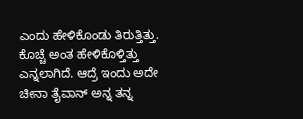ಎಂದು ಹೇಳಿಕೊಂಡು ತಿರುತ್ತಿತ್ತು. ಕೊಚ್ಚೆ ಅಂತ ಹೇಳಿಕೊಳ್ತಿತ್ತು ಎನ್ನಲಾಗಿದೆ. ಆದ್ರೆ ಇಂದು ಅದೇ ಚೀನಾ ತೈವಾನ್ ಅನ್ನ ತನ್ನ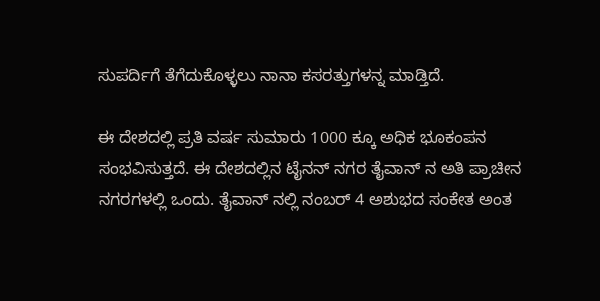ಸುಪರ್ದಿಗೆ ತೆಗೆದುಕೊಳ್ಳಲು ನಾನಾ ಕಸರತ್ತುಗಳನ್ನ ಮಾಡ್ತಿದೆ.

ಈ ದೇಶದಲ್ಲಿ ಪ್ರತಿ ವರ್ಷ ಸುಮಾರು 1000 ಕ್ಕೂ ಅಧಿಕ ಭೂಕಂಪನ ಸಂಭವಿಸುತ್ತದೆ. ಈ ದೇಶದಲ್ಲಿನ ಟೈನನ್ ನಗರ ತೈವಾನ್ ನ ಅತಿ ಪ್ರಾಚೀನ ನಗರಗಳಲ್ಲಿ ಒಂದು. ತೈವಾನ್ ನಲ್ಲಿ ನಂಬರ್ 4 ಅಶುಭದ ಸಂಕೇತ ಅಂತ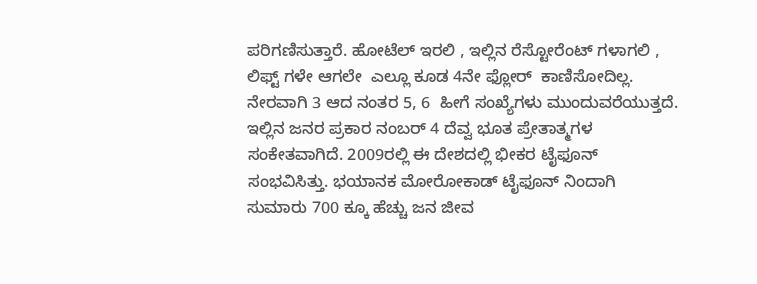ಪರಿಗಣಿಸುತ್ತಾರೆ. ಹೋಟೆಲ್ ಇರಲಿ , ಇಲ್ಲಿನ ರೆಸ್ಟೋರೆಂಟ್ ಗಳಾಗಲಿ , ಲಿಫ್ಟ್ ಗಳೇ ಆಗಲೇ  ಎಲ್ಲೂ ಕೂಡ 4ನೇ ಫ್ಲೋರ್  ಕಾಣಿಸೋದಿಲ್ಲ. ನೇರವಾಗಿ 3 ಆದ ನಂತರ 5, 6  ಹೀಗೆ ಸಂಖ್ಯೆಗಳು ಮುಂದುವರೆಯುತ್ತದೆ. ಇಲ್ಲಿನ ಜನರ ಪ್ರಕಾರ ನಂಬರ್ 4 ದೆವ್ವ ಭೂತ ಪ್ರೇತಾತ್ಮಗಳ ಸಂಕೇತವಾಗಿದೆ. 2009ರಲ್ಲಿ ಈ ದೇಶದಲ್ಲಿ ಭೀಕರ ಟೈಫೂನ್ ಸಂಭವಿಸಿತ್ತು. ಭಯಾನಕ ಮೋರೋಕಾಡ್ ಟೈಫೂನ್ ನಿಂದಾಗಿ ಸುಮಾರು 700 ಕ್ಕೂ ಹೆಚ್ಚು ಜನ ಜೀವ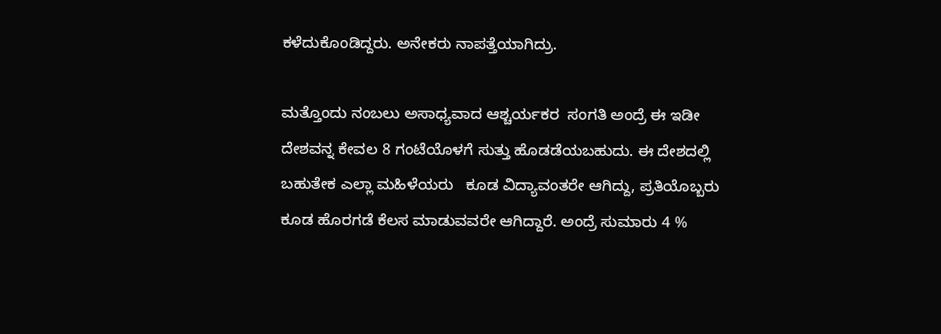ಕಳೆದುಕೊಂಡಿದ್ದರು. ಅನೇಕರು ನಾಪತ್ತೆಯಾಗಿದ್ರು.

ಮತ್ತೊಂದು ನಂಬಲು ಅಸಾಧ್ಯವಾದ ಆಶ್ಚರ್ಯಕರ  ಸಂಗತಿ ಅಂದ್ರೆ ಈ ಇಡೀ ದೇಶವನ್ನ ಕೇವಲ 8 ಗಂಟೆಯೊಳಗೆ ಸುತ್ತು ಹೊಡಡೆಯಬಹುದು. ಈ ದೇಶದಲ್ಲಿ ಬಹುತೇಕ ಎಲ್ಲಾ ಮಹಿಳೆಯರು   ಕೂಡ ವಿದ್ಯಾವಂತರೇ ಆಗಿದ್ದು, ಪ್ರತಿಯೊಬ್ಬರು ಕೂಡ ಹೊರಗಡೆ ಕೆಲಸ ಮಾಡುವವರೇ ಆಗಿದ್ದಾರೆ. ಅಂದ್ರೆ ಸುಮಾರು 4 %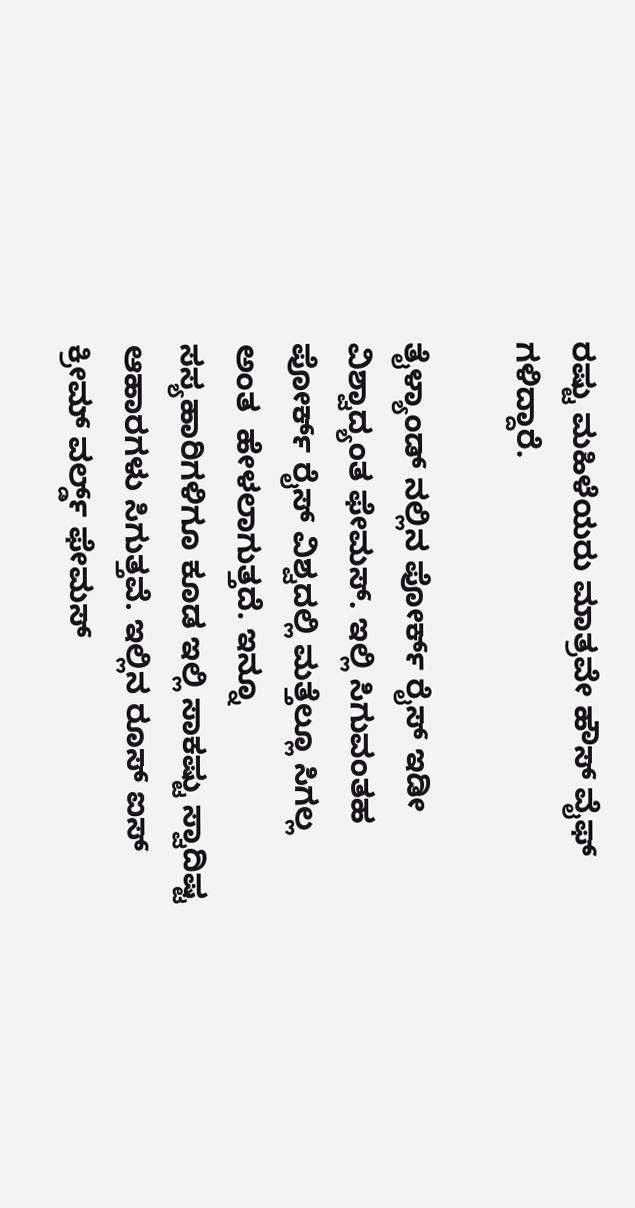ರಷ್ಟು ಮಹಿಳೆಯರು ಮಾತ್ರವೇ ಹೌಸ್ ವೈಫ್ ಗಳಿದ್ದಾರೆ.

ತೈಳ್ಯಾಂಡ್ ನಲ್ಲಿನ ಪೋರ್ಕ್ ರೈಸ್ ಇಡೀ ವಿಶ್ವಾದ್ಯಂತ ಫೇಮಸ್. ಇಲ್ಲಿ ಸಿಗುವಂತಹ ಪೋರ್ಕ್ ರೈಸ್ ವಿಶ್ವದಲ್ಲಿ ಮತ್ತೆಲ್ಲೂ ಸಿಗಲ್ಲ ಅಂತ  ಹೇಳಲಾಗುತ್ತದೆ. ಇನ್ನೂ ಸಸ್ಯಹಾರಿಗಳಿಗೂ ಕೂಡ ಇಲ್ಲಿ ಸಾಕಷ್ಟು ಸ್ವಾದಿಷ್ಟ ಆಹಾರಗಳು ಸಿಗುತ್ತವೆ. ಇಲ್ಲಿನ ರೂಸ್ ಐಸ್ ಕ್ರೀಮ್ ವರ್ಲ್ಡ್ ಫೇಮಸ್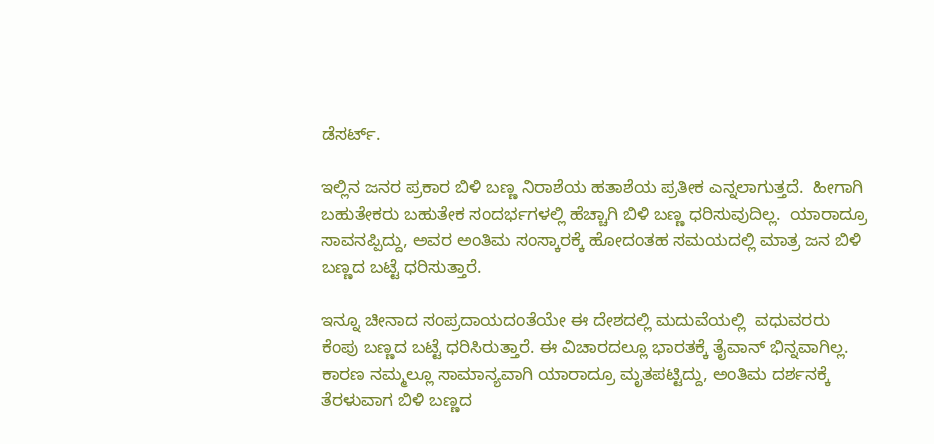ಡೆಸರ್ಟ್.

ಇಲ್ಲಿನ ಜನರ ಪ್ರಕಾರ ಬಿಳಿ ಬಣ್ಣ ನಿರಾಶೆಯ ಹತಾಶೆಯ ಪ್ರತೀಕ ಎನ್ನಲಾಗುತ್ತದೆ.  ಹೀಗಾಗಿ ಬಹುತೇಕರು ಬಹುತೇಕ ಸಂದರ್ಭಗಳಲ್ಲಿ ಹೆಚ್ಚಾಗಿ ಬಿಳಿ ಬಣ್ಣ ಧರಿಸುವುದಿಲ್ಲ.  ಯಾರಾದ್ರೂ ಸಾವನಪ್ಪಿದ್ದು, ಅವರ ಅಂತಿಮ ಸಂಸ್ಕಾರಕ್ಕೆ ಹೋದಂತಹ ಸಮಯದಲ್ಲಿ ಮಾತ್ರ ಜನ ಬಿಳಿ ಬಣ್ಣದ ಬಟ್ಟೆ ಧರಿಸುತ್ತಾರೆ.

ಇನ್ನೂ ಚೀನಾದ ಸಂಪ್ರದಾಯದಂತೆಯೇ ಈ ದೇಶದಲ್ಲಿ ಮದುವೆಯಲ್ಲಿ  ವಧುವರರು ಕೆಂಪು ಬಣ್ಣದ ಬಟ್ಟೆ ಧರಿಸಿರುತ್ತಾರೆ. ಈ ವಿಚಾರದಲ್ಲೂ ಭಾರತಕ್ಕೆ ತೈವಾನ್ ಭಿನ್ನವಾಗಿಲ್ಲ. ಕಾರಣ ನಮ್ಮಲ್ಲೂ ಸಾಮಾನ್ಯವಾಗಿ ಯಾರಾದ್ರೂ ಮೃತಪಟ್ಟಿದ್ದು, ಅಂತಿಮ ದರ್ಶನಕ್ಕೆ ತೆರಳುವಾಗ ಬಿಳಿ ಬಣ್ಣದ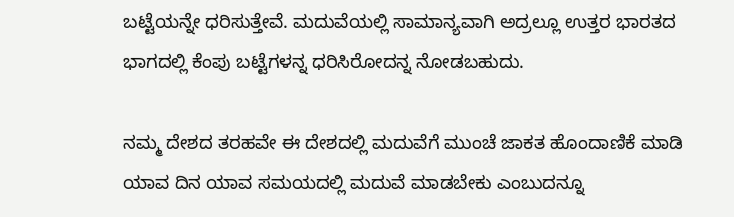ಬಟ್ಟೆಯನ್ನೇ ಧರಿಸುತ್ತೇವೆ. ಮದುವೆಯಲ್ಲಿ ಸಾಮಾನ್ಯವಾಗಿ ಅದ್ರಲ್ಲೂ ಉತ್ತರ ಭಾರತದ ಭಾಗದಲ್ಲಿ ಕೆಂಪು ಬಟ್ಟೆಗಳನ್ನ ಧರಿಸಿರೋದನ್ನ ನೋಡಬಹುದು.

ನಮ್ಮ ದೇಶದ ತರಹವೇ ಈ ದೇಶದಲ್ಲಿ ಮದುವೆಗೆ ಮುಂಚೆ ಜಾಕತ ಹೊಂದಾಣಿಕೆ ಮಾಡಿ ಯಾವ ದಿನ ಯಾವ ಸಮಯದಲ್ಲಿ ಮದುವೆ ಮಾಡಬೇಕು ಎಂಬುದನ್ನೂ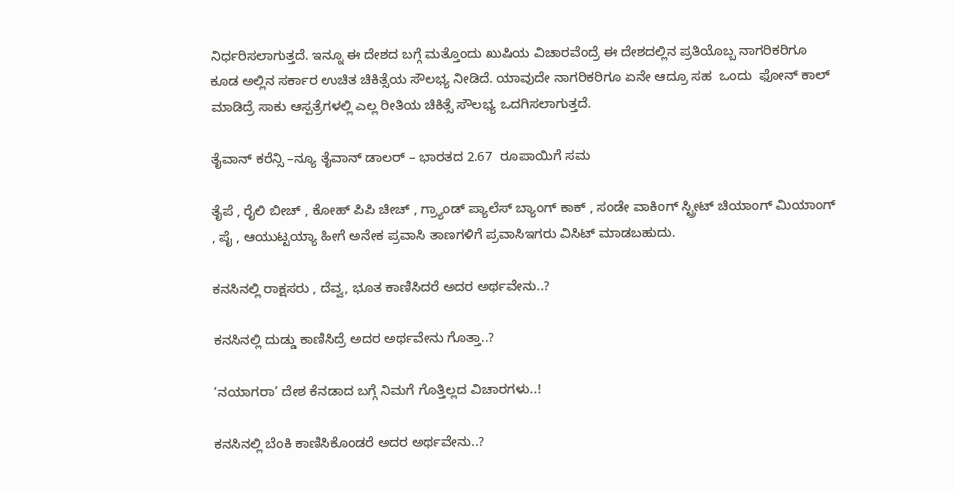ನಿರ್ಧರಿಸಲಾಗುತ್ತದೆ. ಇನ್ನೂ ಈ ದೇಶದ ಬಗ್ಗೆ ಮತ್ತೊಂದು ಖುಷಿಯ ವಿಚಾರವೆಂದ್ರೆ ಈ ದೇಶದಲ್ಲಿನ ಪ್ರತಿಯೊಬ್ಬ ನಾಗರಿಕರಿಗೂ ಕೂಡ ಅಲ್ಲಿನ ಸರ್ಕಾರ ಉಚಿತ ಚಿಕಿತ್ಸೆಯ ಸೌಲಭ್ಯ ನೀಡಿದೆ. ಯಾವುದೇ ನಾಗರಿಕರಿಗೂ ಏನೇ ಆದ್ರೂ ಸಹ  ಒಂದು  ಫೋನ್ ಕಾಲ್ ಮಾಡಿದ್ರೆ ಸಾಕು ಆಸ್ಪತ್ರೆಗಳಲ್ಲಿ ಎಲ್ಲ ರೀತಿಯ ಚಿಕಿತ್ಸೆ ಸೌಲಭ್ಯ ಒದಗಿಸಲಾಗುತ್ತದೆ.

ತೈವಾನ್ ಕರೆನ್ಸಿ –ನ್ಯೂ ತೈವಾನ್ ಡಾಲರ್ – ಭಾರತದ 2.67  ರೂಪಾಯಿಗೆ ಸಮ

ತೈಪೆ , ರೈಲಿ ಬೀಚ್ , ಕೋಹ್ ಪಿಪಿ ಚೀಚ್ , ಗ್ರ್ಯಾಂಡ್ ಪ್ಯಾಲೆಸ್ ಬ್ಯಾಂಗ್ ಕಾಕ್ , ಸಂಡೇ ವಾಕಿಂಗ್ ಸ್ಟ್ರೀಟ್ ಚಿಯಾಂಗ್ ಮಿಯಾಂಗ್ , ಪೈ , ಆಯುಟ್ಟಯ್ಯಾ ಹೀಗೆ ಅನೇಕ ಪ್ರವಾಸಿ ತಾಣಗಳಿಗೆ ಪ್ರವಾಸಿಇಗರು ವಿಸಿಟ್ ಮಾಡಬಹುದು.

ಕನಸಿನಲ್ಲಿ ರಾಕ್ಷಸರು , ದೆವ್ವ, ಭೂತ ಕಾಣಿಸಿದರೆ ಅದರ ಅರ್ಥವೇನು..?

ಕನಸಿನಲ್ಲಿ ದುಡ್ಡು ಕಾಣಿಸಿದ್ರೆ ಅದರ ಅರ್ಥವೇನು ಗೊತ್ತಾ..?

‘ನಯಾಗರಾ’ ದೇಶ ಕೆನಡಾದ ಬಗ್ಗೆ ನಿಮಗೆ ಗೊತ್ತಿಲ್ಲದ ವಿಚಾರಗಳು..!

ಕನಸಿನಲ್ಲಿ ಬೆಂಕಿ ಕಾಣಿಸಿಕೊಂಡರೆ ಅದರ ಅರ್ಥವೇನು..?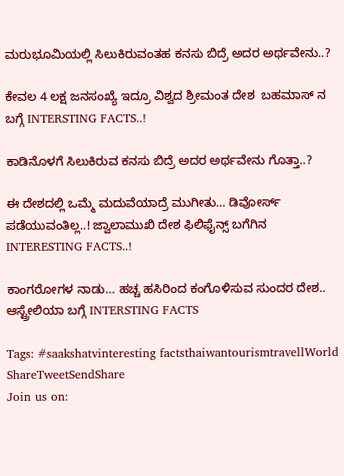ಮರುಭೂಮಿಯಲ್ಲಿ ಸಿಲುಕಿರುವಂತಹ ಕನಸು ಬಿದ್ರೆ ಅದರ ಅರ್ಥವೇನು..?

ಕೇವಲ 4 ಲಕ್ಷ ಜನಸಂಖ್ಯೆ ಇದ್ರೂ ವಿಶ್ವದ ಶ್ರೀಮಂತ ದೇಶ  ಬಹಮಾಸ್ ನ ಬಗ್ಗೆ INTERSTING FACTS..!

ಕಾಡಿನೊಳಗೆ ಸಿಲುಕಿರುವ ಕನಸು ಬಿದ್ರೆ ಅದರ ಅರ್ಥವೇನು ಗೊತ್ತಾ..?

ಈ ದೇಶದಲ್ಲಿ ಒಮ್ಮೆ ಮದುವೆಯಾದ್ರೆ ಮುಗೀತು… ಡಿವೋರ್ಸ್ ಪಡೆಯುವಂತಿಲ್ಲ..! ಜ್ವಾಲಾಮುಖಿ ದೇಶ ಫಿಲಿಫೈನ್ಸ್ ಬಗೆಗಿನ INTERESTING FACTS..!

ಕಾಂಗರೋಗಳ ನಾಡು… ಹಚ್ಚ ಹಸಿರಿಂದ ಕಂಗೊಳಿಸುವ ಸುಂದರ ದೇಶ.. ಆಸ್ಟ್ರೇಲಿಯಾ ಬಗ್ಗೆ INTERSTING FACTS

Tags: #saakshatvinteresting factsthaiwantourismtravellWorld
ShareTweetSendShare
Join us on: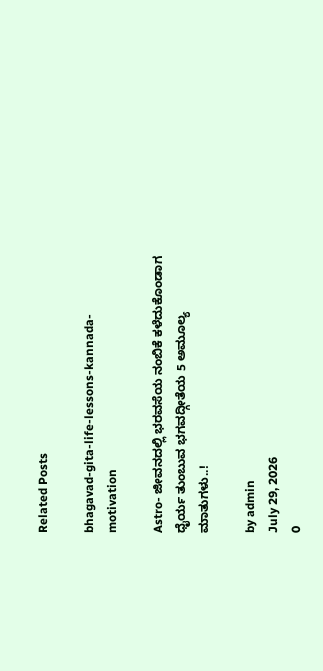Related Posts

bhagavad-gita-life-lessons-kannada-motivation

Astro- ಜೀವನದಲ್ಲಿ ಭರವಸೆಯ ನಂಬಿಕೆ ಕಳೆದುಕೊಂಡಾಗ ಧೈರ್ಯ ತುಂಬುವ ಭಗವದ್ಗೀತೆಯ 5 ಅಮೂಲ್ಯ ಮಾತುಗಳು..!

by admin
July 29, 2026
0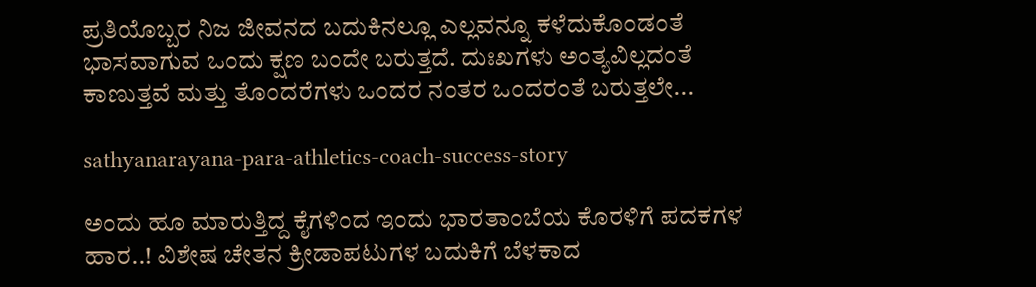ಪ್ರತಿಯೊಬ್ಬರ ನಿಜ ಜೀವನದ ಬದುಕಿನಲ್ಲೂ ಎಲ್ಲವನ್ನೂ ಕಳೆದುಕೊಂಡಂತೆ ಭಾಸವಾಗುವ ಒಂದು ಕ್ಷಣ ಬಂದೇ ಬರುತ್ತದೆ. ದುಃಖಗಳು ಅಂತ್ಯವಿಲ್ಲದಂತೆ ಕಾಣುತ್ತವೆ ಮತ್ತು ತೊಂದರೆಗಳು ಒಂದರ ನಂತರ ಒಂದರಂತೆ ಬರುತ್ತಲೇ...

sathyanarayana-para-athletics-coach-success-story

ಅಂದು ಹೂ ಮಾರುತ್ತಿದ್ದ ಕೈಗಳಿಂದ ಇಂದು ಭಾರತಾಂಬೆಯ ಕೊರಳಿಗೆ ಪದಕಗಳ ಹಾರ..! ವಿಶೇಷ ಚೇತನ ಕ್ರೀಡಾಪಟುಗಳ ಬದುಕಿಗೆ ಬೆಳಕಾದ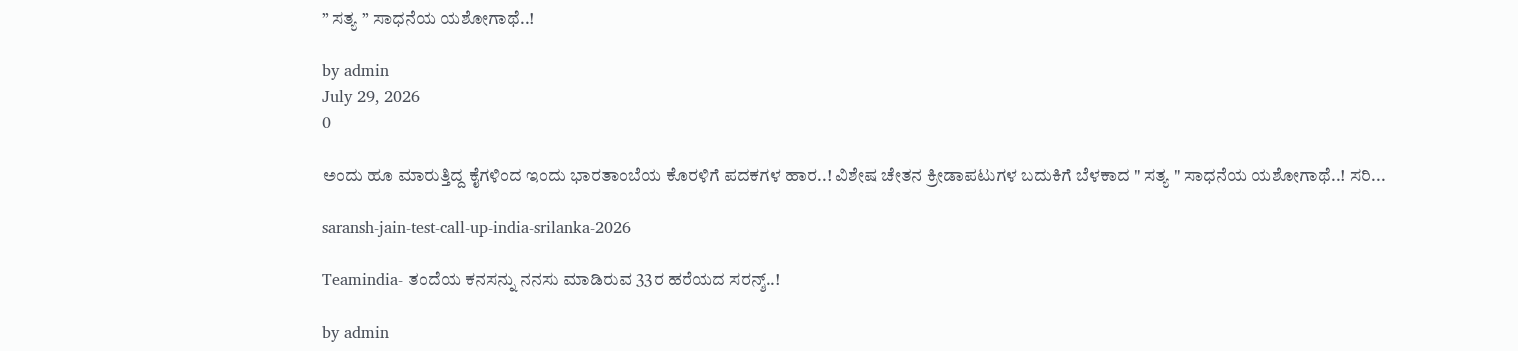” ಸತ್ಯ ” ಸಾಧನೆಯ ಯಶೋಗಾಥೆ..!

by admin
July 29, 2026
0

ಅಂದು ಹೂ ಮಾರುತ್ತಿದ್ದ ಕೈಗಳಿಂದ ಇಂದು ಭಾರತಾಂಬೆಯ ಕೊರಳಿಗೆ ಪದಕಗಳ ಹಾರ..! ವಿಶೇಷ ಚೇತನ ಕ್ರೀಡಾಪಟುಗಳ ಬದುಕಿಗೆ ಬೆಳಕಾದ " ಸತ್ಯ " ಸಾಧನೆಯ ಯಶೋಗಾಥೆ..! ಸರಿ...

saransh-jain-test-call-up-india-srilanka-2026

Teamindia- ತಂದೆಯ ಕನಸನ್ನು ನನಸು ಮಾಡಿರುವ 33ರ ಹರೆಯದ ಸರನ್ಶ್..!

by admin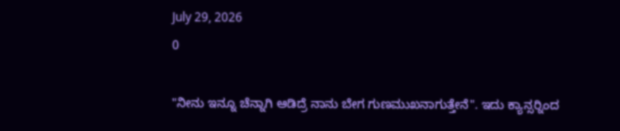July 29, 2026
0

"ನೀನು ಇನ್ನೂ ಚೆನ್ನಾಗಿ ಆಡಿದ್ರೆ ನಾನು ಬೇಗ ಗುಣಮುಖನಾಗುತ್ತೇನೆ". ಇದು ಕ್ಯಾನ್ಸರ್‍ನಿಂದ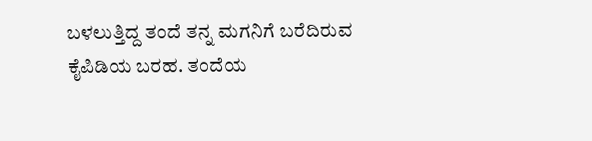ಬಳಲುತ್ತಿದ್ದ ತಂದೆ ತನ್ನ ಮಗನಿಗೆ ಬರೆದಿರುವ ಕೈಪಿಡಿಯ ಬರಹ. ತಂದೆಯ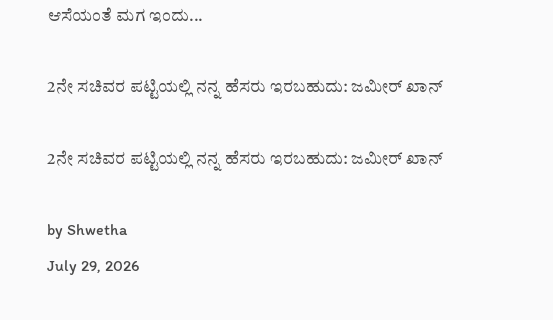ಆಸೆಯಂತೆ ಮಗ ಇಂದು...

2ನೇ ಸಚಿವರ ಪಟ್ಟಿಯಲ್ಲಿ ನನ್ನ ಹೆಸರು ಇರಬಹುದು: ಜಮೀರ್ ಖಾನ್

2ನೇ ಸಚಿವರ ಪಟ್ಟಿಯಲ್ಲಿ ನನ್ನ ಹೆಸರು ಇರಬಹುದು: ಜಮೀರ್ ಖಾನ್

by Shwetha
July 29, 2026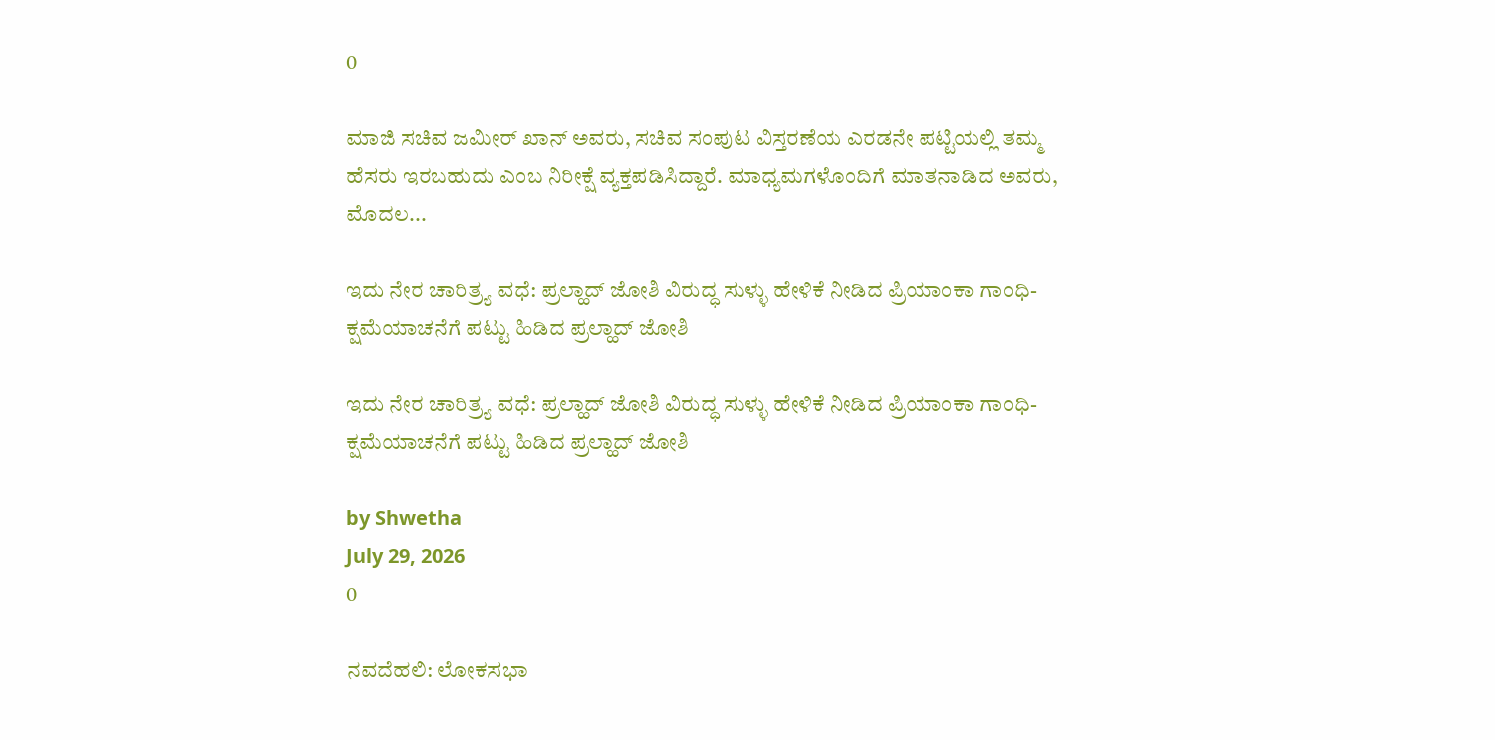0

ಮಾಜಿ ಸಚಿವ ಜಮೀರ್ ಖಾನ್ ಅವರು, ಸಚಿವ ಸಂಪುಟ ವಿಸ್ತರಣೆಯ ಎರಡನೇ ಪಟ್ಟಿಯಲ್ಲಿ ತಮ್ಮ ಹೆಸರು ಇರಬಹುದು ಎಂಬ ನಿರೀಕ್ಷೆ ವ್ಯಕ್ತಪಡಿಸಿದ್ದಾರೆ. ಮಾಧ್ಯಮಗಳೊಂದಿಗೆ ಮಾತನಾಡಿದ ಅವರು, ಮೊದಲ...

ಇದು ನೇರ ಚಾರಿತ್ರ್ಯ ವಧೆ: ಪ್ರಲ್ಹಾದ್ ಜೋಶಿ ವಿರುದ್ಧ ಸುಳ್ಳು ಹೇಳಿಕೆ ನೀಡಿದ ಪ್ರಿಯಾಂಕಾ ಗಾಂಧಿ- ಕ್ಷಮೆಯಾಚನೆಗೆ ಪಟ್ಟು ಹಿಡಿದ ಪ್ರಲ್ಹಾದ್ ಜೋಶಿ

ಇದು ನೇರ ಚಾರಿತ್ರ್ಯ ವಧೆ: ಪ್ರಲ್ಹಾದ್ ಜೋಶಿ ವಿರುದ್ಧ ಸುಳ್ಳು ಹೇಳಿಕೆ ನೀಡಿದ ಪ್ರಿಯಾಂಕಾ ಗಾಂಧಿ- ಕ್ಷಮೆಯಾಚನೆಗೆ ಪಟ್ಟು ಹಿಡಿದ ಪ್ರಲ್ಹಾದ್ ಜೋಶಿ

by Shwetha
July 29, 2026
0

ನವದೆಹಲಿ: ಲೋಕಸಭಾ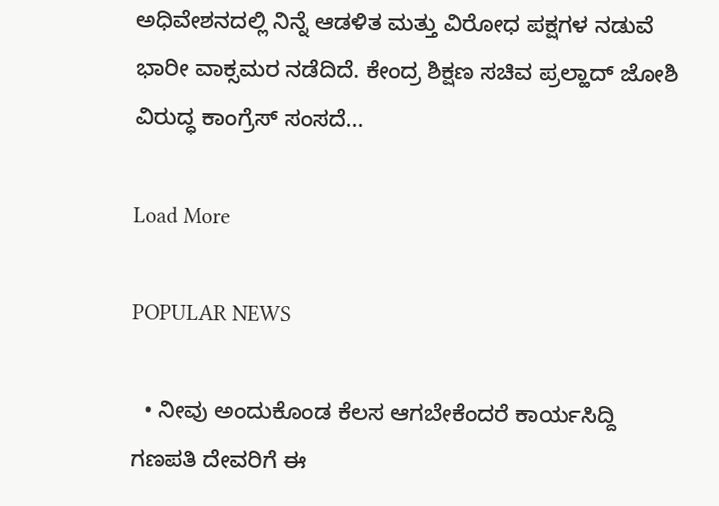ಅಧಿವೇಶನದಲ್ಲಿ ನಿನ್ನೆ ಆಡಳಿತ ಮತ್ತು ವಿರೋಧ ಪಕ್ಷಗಳ ನಡುವೆ ಭಾರೀ ವಾಕ್ಸಮರ ನಡೆದಿದೆ. ಕೇಂದ್ರ ಶಿಕ್ಷಣ ಸಚಿವ ಪ್ರಲ್ಹಾದ್ ಜೋಶಿ ವಿರುದ್ಧ ಕಾಂಗ್ರೆಸ್ ಸಂಸದೆ...

Load More

POPULAR NEWS

  • ನೀವು ಅಂದುಕೊಂಡ ಕೆಲಸ ಆಗಬೇಕೆಂದರೆ ಕಾರ್ಯಸಿದ್ದಿ ಗಣಪತಿ ದೇವರಿಗೆ ಈ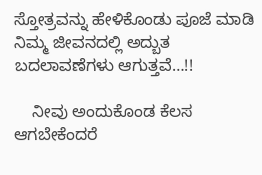ಸ್ತೋತ್ರವನ್ನು ಹೇಳಿಕೊಂಡು ಪೂಜೆ ಮಾಡಿ ನಿಮ್ಮ ಜೀವನದಲ್ಲಿ ಅದ್ಬುತ ಬದಲಾವಣೆಗಳು ಆಗುತ್ತವೆ…!!

    ನೀವು ಅಂದುಕೊಂಡ ಕೆಲಸ ಆಗಬೇಕೆಂದರೆ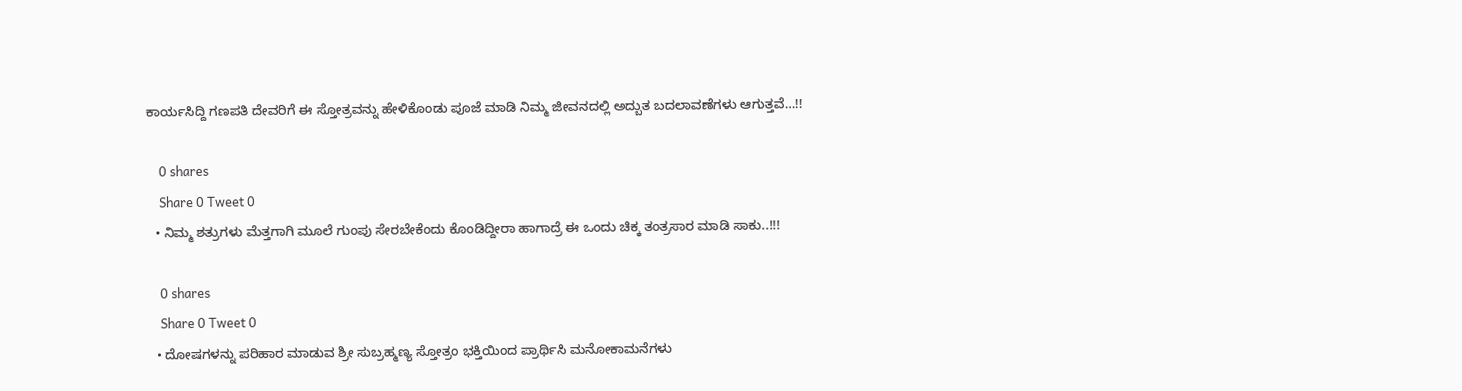ಕಾರ್ಯಸಿದ್ದಿ ಗಣಪತಿ ದೇವರಿಗೆ ಈ ಸ್ತೋತ್ರವನ್ನು ಹೇಳಿಕೊಂಡು ಪೂಜೆ ಮಾಡಿ ನಿಮ್ಮ ಜೀವನದಲ್ಲಿ ಅದ್ಬುತ ಬದಲಾವಣೆಗಳು ಆಗುತ್ತವೆ…!!

    0 shares
    Share 0 Tweet 0
  • ನಿಮ್ಮ ಶತ್ರುಗಳು ಮೆತ್ತಗಾಗಿ ಮೂಲೆ ಗುಂಪು ಸೇರಬೇಕೆಂದು ಕೊಂಡಿದ್ದೀರಾ ಹಾಗಾದ್ರೆ ಈ ಒಂದು ಚಿಕ್ಕ ತಂತ್ರಸಾರ ಮಾಡಿ ಸಾಕು..!!!

    0 shares
    Share 0 Tweet 0
  • ದೋಷಗಳನ್ನು ಪರಿಹಾರ ಮಾಡುವ ಶ್ರೀ ಸುಬ್ರಹ್ಮಣ್ಯ ಸ್ತೋತ್ರಂ ಭಕ್ತಿಯಿಂದ ಪ್ರಾರ್ಥಿಸಿ ಮನೋಕಾಮನೆಗಳು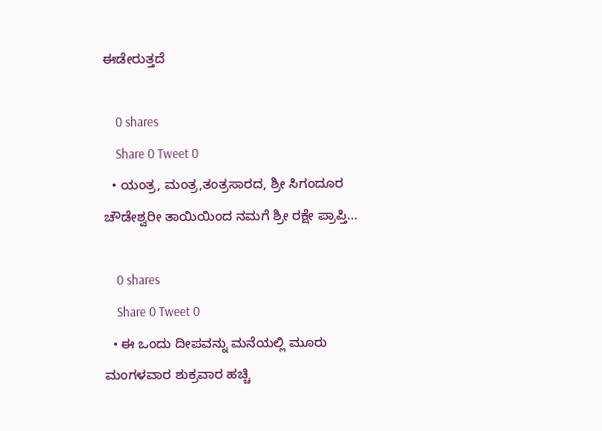ಈಡೇರುತ್ತದೆ

    0 shares
    Share 0 Tweet 0
  • ಯಂತ್ರ, ಮಂತ್ರ,ತಂತ್ರಸಾರದ, ಶ್ರೀ ಸಿಗಂದೂರ ಚೌಡೇಶ್ವರೀ ತಾಯಿಯಿಂದ ನಮಗೆ ಶ್ರೀ ರಕ್ಷೇ ಪ್ರಾಪ್ತಿ…

    0 shares
    Share 0 Tweet 0
  • ಈ ಒಂದು ದೀಪವನ್ನು ಮನೆಯಲ್ಲಿ ಮೂರು ಮಂಗಳವಾರ ಶುಕ್ರವಾರ ಹಚ್ಚಿ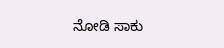ನೋಡಿ ಸಾಕು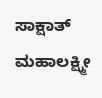ಸಾಕ್ಷಾತ್ ಮಹಾಲಕ್ಷ್ಮೀ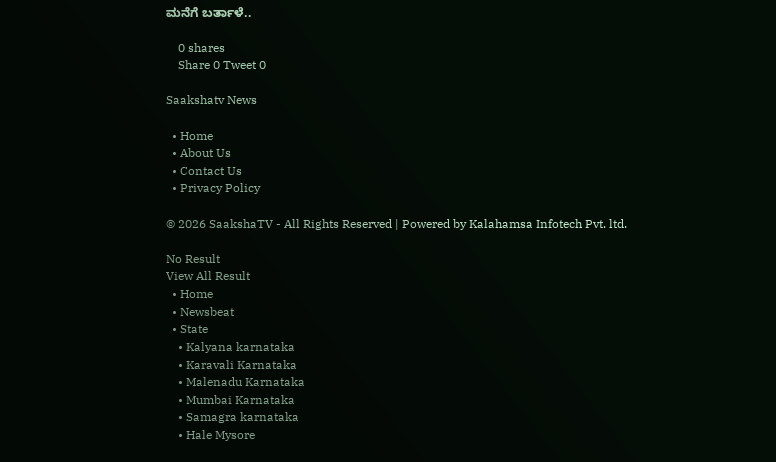ಮನೆಗೆ ಬರ್ತಾಳೆ..

    0 shares
    Share 0 Tweet 0

Saakshatv News

  • Home
  • About Us
  • Contact Us
  • Privacy Policy

© 2026 SaakshaTV - All Rights Reserved | Powered by Kalahamsa Infotech Pvt. ltd.

No Result
View All Result
  • Home
  • Newsbeat
  • State
    • Kalyana karnataka
    • Karavali Karnataka
    • Malenadu Karnataka
    • Mumbai Karnataka
    • Samagra karnataka
    • Hale Mysore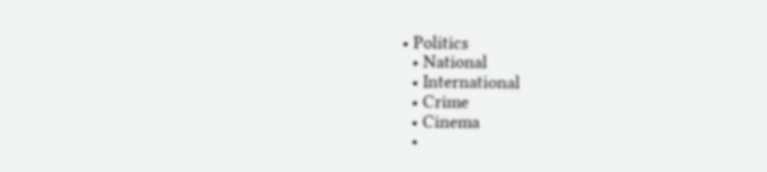• Politics
  • National
  • International
  • Crime
  • Cinema
  •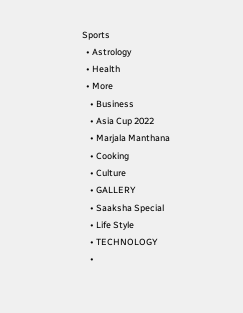Sports
  • Astrology
  • Health
  • More
    • Business
    • Asia Cup 2022
    • Marjala Manthana
    • Cooking
    • Culture
    • GALLERY
    • Saaksha Special
    • Life Style
    • TECHNOLOGY
    •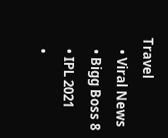Travel
    • Viral News
    • Bigg Boss 8
    • IPL 2021
    •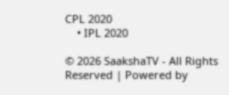CPL 2020
    • IPL 2020

© 2026 SaakshaTV - All Rights Reserved | Powered by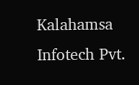Kalahamsa Infotech Pvt.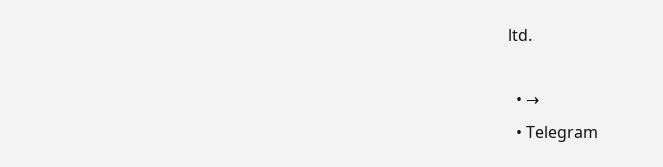ltd.

  • →
  • Telegram